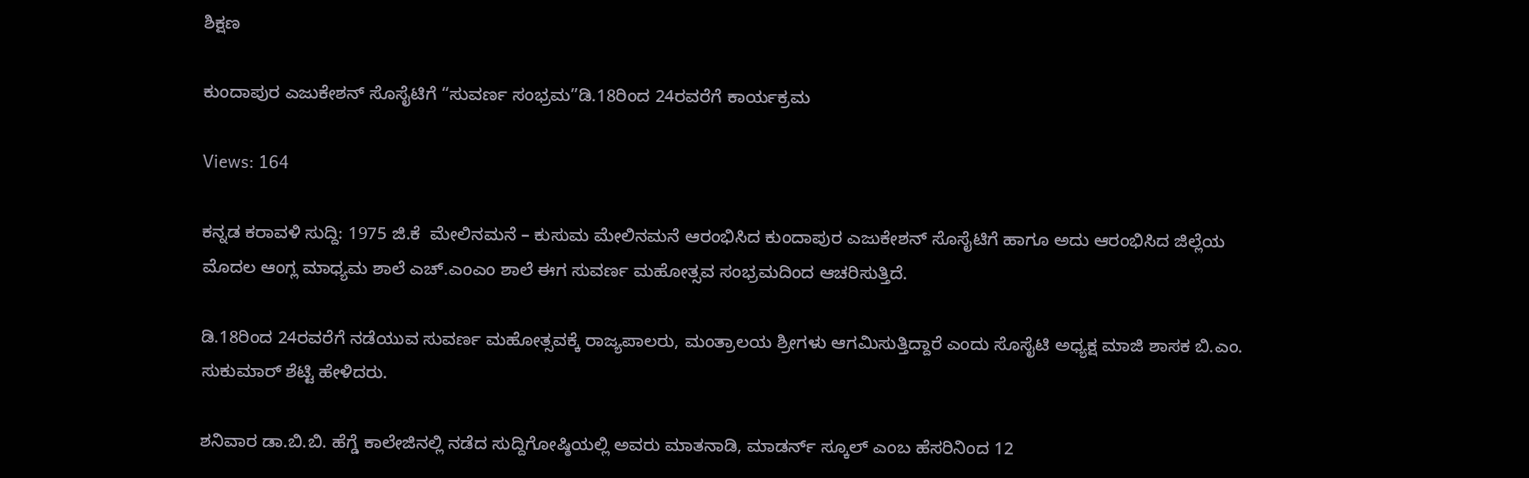ಶಿಕ್ಷಣ

ಕುಂದಾಪುರ ಎಜುಕೇಶನ್ ಸೊಸೈಟಿಗೆ “ಸುವರ್ಣ ಸಂಭ್ರಮ”ಡಿ.18ರಿಂದ 24ರವರೆಗೆ ಕಾರ್ಯಕ್ರಮ

Views: 164

ಕನ್ನಡ ಕರಾವಳಿ ಸುದ್ದಿ: 1975 ಜಿ.ಕೆ  ಮೇಲಿನಮನೆ – ಕುಸುಮ ಮೇಲಿನಮನೆ ಆರಂಭಿಸಿದ ಕುಂದಾಪುರ ಎಜುಕೇಶನ್ ಸೊಸೈಟಿಗೆ ಹಾಗೂ ಅದು ಆರಂಭಿಸಿದ ಜಿಲ್ಲೆಯ ಮೊದಲ ಆಂಗ್ಲ ಮಾಧ್ಯಮ ಶಾಲೆ ಎಚ್‌.ಎಂಎಂ ಶಾಲೆ ಈಗ ಸುವರ್ಣ ಮಹೋತ್ಸವ ಸಂಭ್ರಮದಿಂದ ಆಚರಿಸುತ್ತಿದೆ.

ಡಿ.18ರಿಂದ 24ರವರೆಗೆ ನಡೆಯುವ ಸುವರ್ಣ ಮಹೋತ್ಸವಕ್ಕೆ ರಾಜ್ಯಪಾಲರು, ಮಂತ್ರಾಲಯ ಶ್ರೀಗಳು ಆಗಮಿಸುತ್ತಿದ್ದಾರೆ ಎಂದು ಸೊಸೈಟಿ ಅಧ್ಯಕ್ಷ ಮಾಜಿ ಶಾಸಕ ಬಿ.ಎಂ. ಸುಕುಮಾರ್ ಶೆಟ್ಟಿ ಹೇಳಿದರು.

ಶನಿವಾರ ಡಾ.ಬಿ.ಬಿ. ಹೆಗ್ಡೆ ಕಾಲೇಜಿನಲ್ಲಿ ನಡೆದ ಸುದ್ದಿಗೋಷ್ಠಿಯಲ್ಲಿ ಅವರು ಮಾತನಾಡಿ, ಮಾಡರ್ನ್ ಸ್ಕೂಲ್ ಎಂಬ ಹೆಸರಿನಿಂದ 12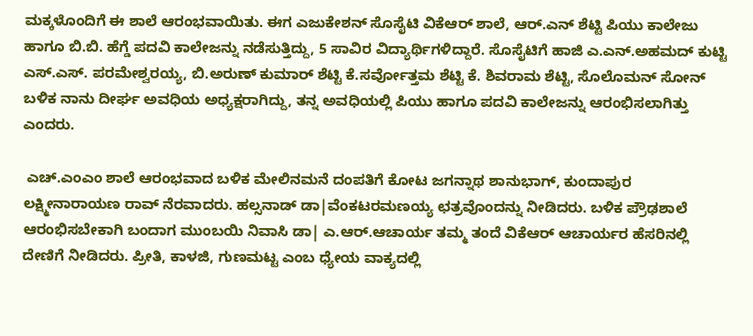ಮಕ್ಕಳೊಂದಿಗೆ ಈ ಶಾಲೆ ಆರಂಭವಾಯಿತು. ಈಗ ಎಜುಕೇಶನ್ ಸೊಸೈಟಿ ವಿಕೆಆರ್ ಶಾಲೆ, ಆ‌ರ್.ಎನ್ ಶೆಟ್ಟಿ ಪಿಯು ಕಾಲೇಜು ಹಾಗೂ ಬಿ.ಬಿ. ಹೆಗ್ಡೆ ಪದವಿ ಕಾಲೇಜನ್ನು ನಡೆಸುತ್ತಿದ್ದು, 5 ಸಾವಿರ ವಿದ್ಯಾರ್ಥಿಗಳಿದ್ದಾರೆ. ಸೊಸೈಟಿಗೆ ಹಾಜಿ ಎ.ಎನ್.ಅಹಮದ್ ಕುಟ್ಟಿ ಎಸ್.ಎಸ್. ಪರಮೇಶ್ವರಯ್ಯ, ಬಿ.ಅರುಣ್ ಕುಮಾರ್ ಶೆಟ್ಟಿ ಕೆ.ಸರ್ವೋತ್ತಮ ಶೆಟ್ಟಿ ಕೆ. ಶಿವರಾಮ ಶೆಟ್ಟಿ, ಸೊಲೊಮನ್ ಸೋನ್ ಬಳಿಕ ನಾನು ದೀರ್ಘ ಅವಧಿಯ ಅಧ್ಯಕ್ಷರಾಗಿದ್ದು, ತನ್ನ ಅವಧಿಯಲ್ಲಿ ಪಿಯು ಹಾಗೂ ಪದವಿ ಕಾಲೇಜನ್ನು ಆರಂಭಿಸಲಾಗಿತ್ತು ಎಂದರು.

 ಎಚ್.ಎಂಎಂ ಶಾಲೆ ಆರಂಭವಾದ ಬಳಿಕ ಮೇಲಿನಮನೆ ದಂಪತಿಗೆ ಕೋಟ ಜಗನ್ನಾಥ ಶಾನುಭಾಗ್, ಕುಂದಾಪುರ ಲಕ್ಷ್ಮೀನಾರಾಯಣ ರಾವ್ ನೆರವಾದರು. ಹಲ್ಸನಾಡ್ ಡಾ|ವೆಂಕಟರಮಣಯ್ಯ ಛತ್ರವೊಂದನ್ನು ನೀಡಿದರು. ಬಳಿಕ ಪ್ರೌಢಶಾಲೆ ಆರಂಭಿಸಬೇಕಾಗಿ ಬಂದಾಗ ಮುಂಬಯಿ ನಿವಾಸಿ ಡಾ| ಎ.ಆರ್.ಆಚಾರ್ಯ ತಮ್ಮ ತಂದೆ ವಿಕೆಆರ್ ಆಚಾರ್ಯರ ಹೆಸರಿನಲ್ಲಿ ದೇಣಿಗೆ ನೀಡಿದರು. ಪ್ರೀತಿ, ಕಾಳಜಿ, ಗುಣಮಟ್ಟ ಎಂಬ ಧ್ಯೇಯ ವಾಕ್ಯದಲ್ಲಿ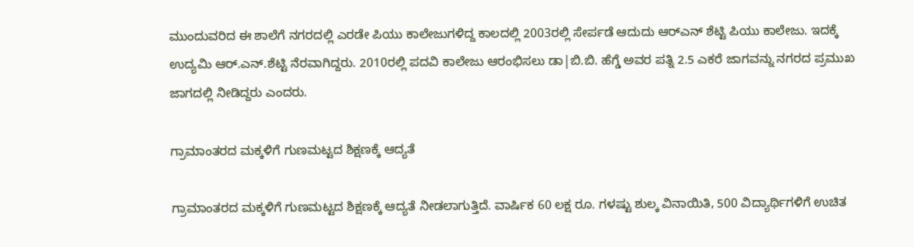ಮುಂದುವರಿದ ಈ ಶಾಲೆಗೆ ನಗರದಲ್ಲಿ ಎರಡೇ ಪಿಯು ಕಾಲೇಜುಗಳಿದ್ದ ಕಾಲದಲ್ಲಿ 2003ರಲ್ಲಿ ಸೇರ್ಪಡೆ ಆದುದು ಆರ್‌ಎನ್ ಶೆಟ್ಟಿ ಪಿಯು ಕಾಲೇಜು. ಇದಕ್ಕೆ ಉದ್ಯಮಿ ಆರ್.ಎನ್.ಶೆಟ್ಟಿ ನೆರವಾಗಿದ್ದರು. 2010ರಲ್ಲಿ ಪದವಿ ಕಾಲೇಜು ಆರಂಭಿಸಲು ಡಾ|ಬಿ.ಬಿ. ಹೆಗ್ಡೆ ಅವರ ಪತ್ನಿ 2.5 ಎಕರೆ ಜಾಗವನ್ನು ನಗರದ ಪ್ರಮುಖ ಜಾಗದಲ್ಲಿ ನೀಡಿದ್ದರು ಎಂದರು.

ಗ್ರಾಮಾಂತರದ ಮಕ್ಕಳಿಗೆ ಗುಣಮಟ್ಟದ ಶಿಕ್ಷಣಕ್ಕೆ ಆದ್ಯತೆ

ಗ್ರಾಮಾಂತರದ ಮಕ್ಕಳಿಗೆ ಗುಣಮಟ್ಟದ ಶಿಕ್ಷಣಕ್ಕೆ ಆದ್ಯತೆ ನೀಡಲಾಗುತ್ತಿದೆ. ವಾರ್ಷಿಕ 60 ಲಕ್ಷ ರೂ. ಗಳಷ್ಟು ಶುಲ್ಕ ವಿನಾಯಿತಿ, 500 ವಿದ್ಯಾರ್ಥಿಗಳಿಗೆ ಉಚಿತ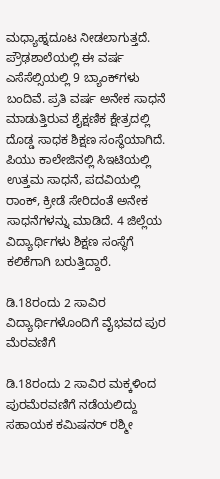ಮಧ್ಯಾಹ್ನದೂಟ ನೀಡಲಾಗುತ್ತದೆ. ಪ್ರೌಢಶಾಲೆಯಲ್ಲಿ ಈ ವರ್ಷ ಎಸೆಸೆಲ್ಸಿಯಲ್ಲಿ 9 ಬ್ಯಾಂಕ್‌ಗಳು ಬಂದಿವೆ. ಪ್ರತಿ ವರ್ಷ ಅನೇಕ ಸಾಧನೆ ಮಾಡುತ್ತಿರುವ ಶೈಕ್ಷಣಿಕ ಕ್ಷೇತ್ರದಲ್ಲಿ ದೊಡ್ಡ ಸಾಧಕ ಶಿಕ್ಷಣ ಸಂಸ್ಥೆಯಾಗಿದೆ. ಪಿಯು ಕಾಲೇಜಿನಲ್ಲಿ ಸಿಇಟಿಯಲ್ಲಿ ಉತ್ತಮ ಸಾಧನೆ, ಪದವಿಯಲ್ಲಿ ರಾಂಕ್, ಕ್ರೀಡೆ ಸೇರಿದಂತೆ ಅನೇಕ ಸಾಧನೆಗಳನ್ನು ಮಾಡಿದೆ. 4 ಜಿಲ್ಲೆಯ ವಿದ್ಯಾರ್ಥಿಗಳು ಶಿಕ್ಷಣ ಸಂಸ್ಥೆಗೆ ಕಲಿಕೆಗಾಗಿ ಬರುತ್ತಿದ್ದಾರೆ.

ಡಿ.18ರಂದು 2 ಸಾವಿರ ವಿದ್ಯಾರ್ಥಿಗಳೊಂದಿಗೆ ವೈಭವದ ಪುರ ಮೆರವಣಿಗೆ

ಡಿ.18ರಂದು 2 ಸಾವಿರ ಮಕ್ಕಳಿಂದ ಪುರಮೆರವಣಿಗೆ ನಡೆಯಲಿದ್ದು ಸಹಾಯಕ ಕಮಿಷನರ್ ರಶ್ಮೀ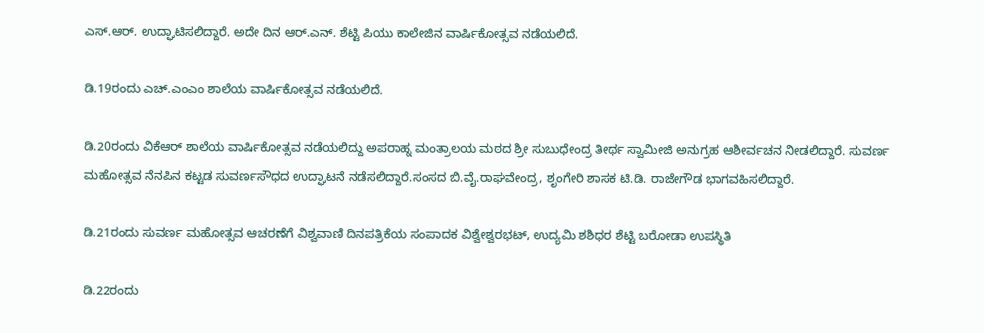ಎಸ್.ಆರ್. ಉದ್ಘಾಟಿಸಲಿದ್ದಾರೆ. ಅದೇ ದಿನ ಆರ್.ಎನ್. ಶೆಟ್ಟಿ ಪಿಯು ಕಾಲೇಜಿನ ವಾರ್ಷಿಕೋತ್ಸವ ನಡೆಯಲಿದೆ.

ಡಿ.19ರಂದು ಎಚ್‌.ಎಂಎಂ ಶಾಲೆಯ ವಾರ್ಷಿಕೋತ್ಸವ ನಡೆಯಲಿದೆ.

ಡಿ.20ರಂದು ವಿಕೆಆರ್ ಶಾಲೆಯ ವಾರ್ಷಿಕೋತ್ಸವ ನಡೆಯಲಿದ್ದು ಅಪರಾಹ್ನ ಮಂತ್ರಾಲಯ ಮಠದ ಶ್ರೀ ಸುಬುಧೇಂದ್ರ ತೀರ್ಥ ಸ್ವಾಮೀಜಿ ಅನುಗ್ರಹ ಆಶೀರ್ವಚನ ನೀಡಲಿದ್ದಾರೆ. ಸುವರ್ಣ ಮಹೋತ್ಸವ ನೆನಪಿನ ಕಟ್ಟಡ ಸುವರ್ಣಸೌಧದ ಉದ್ಘಾಟನೆ ನಡೆಸಲಿದ್ದಾರೆ.ಸಂಸದ ಬಿ.ವೈ.ರಾಘವೇಂದ್ರ, ಶೃಂಗೇರಿ ಶಾಸಕ ಟಿ.ಡಿ. ರಾಜೇಗೌಡ ಭಾಗವಹಿಸಲಿದ್ದಾರೆ.

ಡಿ.21ರಂದು ಸುವರ್ಣ ಮಹೋತ್ಸವ ಆಚರಣೆಗೆ ವಿಶ್ವವಾಣಿ ದಿನಪತ್ರಿಕೆಯ ಸಂಪಾದಕ ವಿಶ್ವೇಶ್ವರಭಟ್, ಉದ್ಯಮಿ ಶಶಿಧರ ಶೆಟ್ಟಿ ಬರೋಡಾ ಉಪಸ್ಥಿತಿ

ಡಿ.22ರಂದು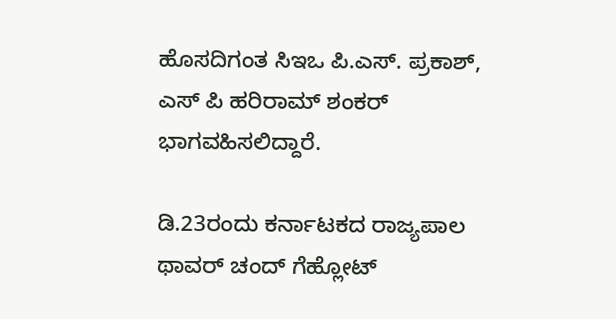ಹೊಸದಿಗಂತ ಸಿಇಒ ಪಿ.ಎಸ್. ಪ್ರಕಾಶ್, ಎಸ್ ಪಿ ಹರಿರಾಮ್ ಶಂಕರ್ ಭಾಗವಹಿಸಲಿದ್ದಾರೆ.

ಡಿ.23ರಂದು ಕರ್ನಾಟಕದ ರಾಜ್ಯಪಾಲ ಥಾವರ್ ಚಂದ್ ಗೆಹ್ಲೋಟ್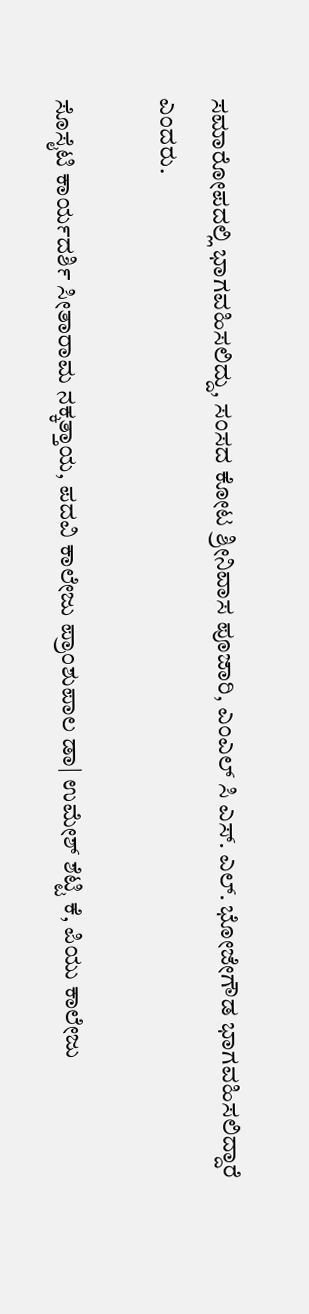ಸಮಾರೋಪದಲ್ಲಿ ಭಾಗವಹಿಸಲಿದ್ದು, ಸಂಸದ ಕೋಟ ಶ್ರೀನಿವಾಸ ಪೂಜಾರಿ, ಎಂಎಲ್ ಸಿ ಎಸ್. ಎಲ್. ಭೋಜೇಗೌಡ ಭಾಗವಹಿಸಲಿದ್ದಾರೆ ಎಂದರು.

ಸೊಸೈಟಿ ಕಾರ್ಯದರ್ಶಿ ಸೀತಾರಾಮ ನಕ್ಕತ್ತಾಯ, ಪದವಿ ಕಾಲೇಜು ಪ್ರಾಂಶುಪಾಲ ಡಾ| ಉಮೇಶ್ ಶೆಟ್ಟಿ ಕೆ, ಪಿಯು ಕಾಲೇಜು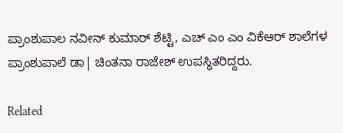ಪ್ರಾಂಶುಪಾಲ ನವೀನ್ ಕುಮಾರ್ ಶೆಟ್ಟಿ, ಎಚ್ ಎಂ ಎಂ ವಿಕೆಆರ್ ಶಾಲೆಗಳ ಪ್ರಾಂಶುಪಾಲೆ ಡಾ| ಚಿಂತನಾ ರಾಜೇಶ್ ಉಪಸ್ಥಿತರಿದ್ದರು.

Related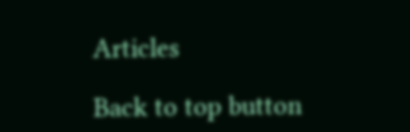Articles

Back to top button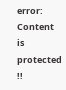error: Content is protected !!